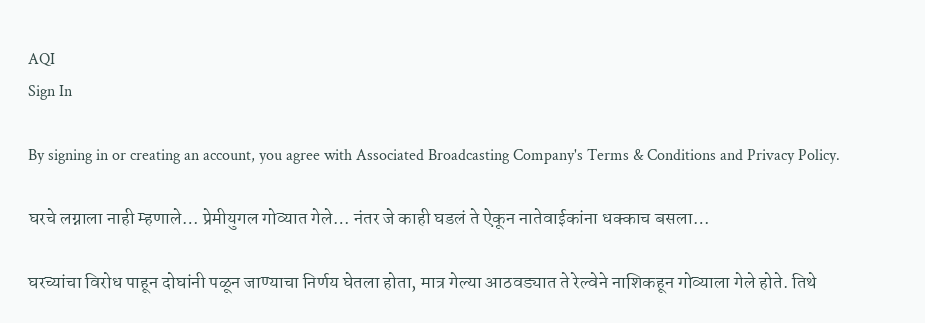AQI
Sign In

By signing in or creating an account, you agree with Associated Broadcasting Company's Terms & Conditions and Privacy Policy.

घरचे लग्नाला नाही म्हणाले… प्रेमीयुगल गोव्यात गेले… नंतर जे काही घडलं ते ऐकून नातेवाईकांना धक्काच बसला…

घरच्यांचा विरोध पाहून दोघांनी पळून जाण्याचा निर्णय घेतला होता, मात्र गेल्या आठवड्यात ते रेल्वेने नाशिकहून गोव्याला गेले होते. तिथे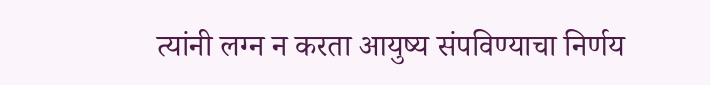त्यांनी लग्न न करता आयुष्य संपविण्याचा निर्णय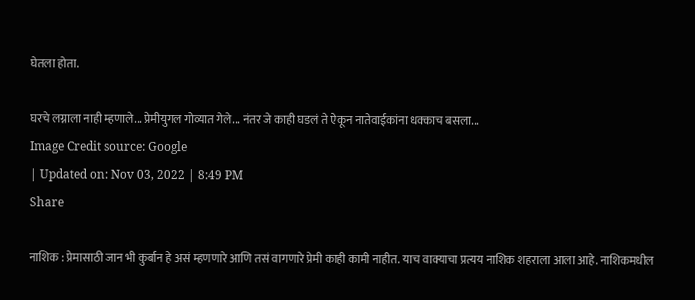घेतला होता.

घरचे लग्नाला नाही म्हणाले... प्रेमीयुगल गोव्यात गेले... नंतर जे काही घडलं ते ऐकून नातेवाईकांना धक्काच बसला...
Image Credit source: Google
| Updated on: Nov 03, 2022 | 8:49 PM
Share

नाशिक : प्रेमासाठी जान भी कुर्बान हे असं म्हणणारे आणि तसं वागणारे प्रेमी काही कामी नाहीत. याच वाक्याचा प्रत्यय नाशिक शहराला आला आहे. नाशिकमधील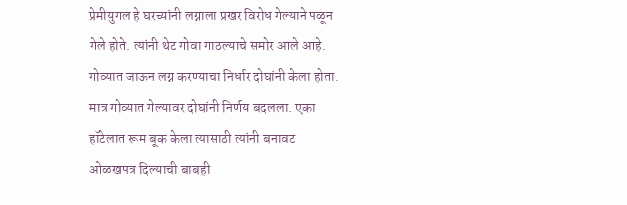प्रेमीयुगल हे घरच्यांनी लग्नाला प्रखर विरोध गेल्याने पळून गेले होते. त्यांनी थेट गोवा गाठल्याचे समोर आले आहे. गोव्यात जाऊन लग्न करण्याचा निर्धार दोघांनी केला होता. मात्र गोव्यात गेल्यावर दोघांनी निर्णय बदलला. एका हॉटेलात रूम बूक केला त्यासाठी त्यांनी बनावट ओळखपत्र दिल्याची बाबही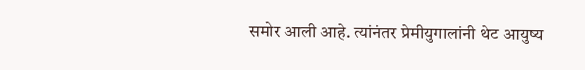समोर आली आहे. त्यांनंतर प्रेमीयुगालांनी थेट आयुष्य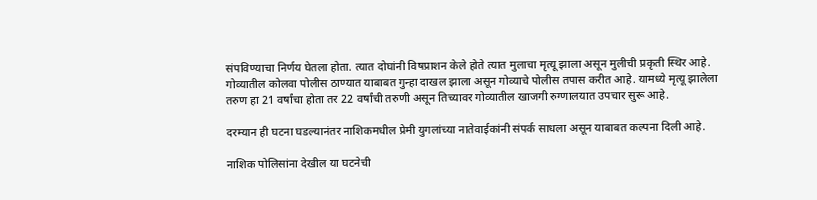संपविण्याचा निर्णय घेतला होता. त्यात दोघांनी विषप्राशन केले होते त्यात मुलाचा मृत्यू झाला असून मुलीची प्रकृती स्थिर आहे. गोव्यातील कोलवा पोलीस ठाण्यात याबाबत गुन्हा दाखल झाला असून गोव्याचे पोलीस तपास करीत आहे. यामध्ये मृत्यू झालेला तरुण हा 21 वर्षांचा होता तर 22 वर्षांची तरुणी असून तिच्यावर गोव्यातील खाजगी रुग्णालयात उपचार सुरू आहे.

दरम्यान ही घटना घडल्यानंतर नाशिकमधील प्रेमी युगलांच्या नातेवाईकांनी संपर्क साधला असून याबाबत कल्पना दिली आहे.

नाशिक पोलिसांना देखील या घटनेची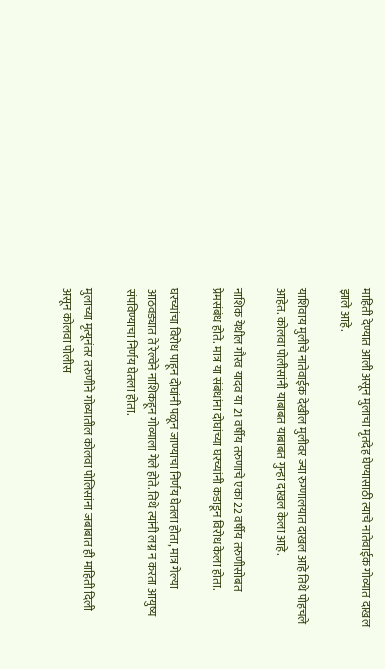माहिती देण्यात आली असून मुलाचा मृतदेह घेण्यासाठी त्याचे नातेवाईक गोव्यात दाखल झाले आहे.

याशिवाय मुलीचे नातेवाईक देखील मुलीवर ज्या रुग्णालयात दाखल आहे तिथे पोहचले आहेत. कोलवा पोलीसांनी याबाबत याबाबत गुन्हा दाखल केला आहे.

नाशिक येथील गौरव यादव या 21 वर्षीय तरुणाचे एका 22 वर्षीय तरुणीसोबत प्रेमसंबंध होते. मात्र या संबंधांना दोघांच्या घरच्यांनी कडाडून विरोध केला होता.

घरच्यांचा विरोध पाहून दोघांनी पळून जाण्याचा निर्णय घेतला होता, मात्र गेल्या आठवड्यात ते रेल्वेने नाशिकहून गोव्याला गेले होते. तिथे त्यांनी लग्न न करता आयुष्य संपविण्याचा निर्णय घेतला होता.

मुलाच्या मृत्यूनंतर तरुणीने गोव्यातील कोलवा पोलिसांना जबाबात ही माहिती दिली असून कोलवा पोलीस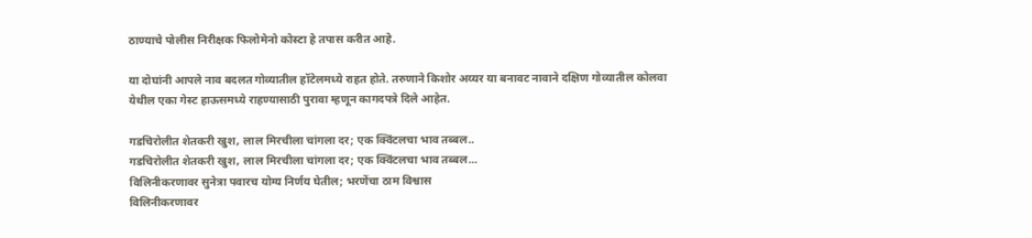ठाण्याचे पोलीस निरीक्षक फिलोमेनो कोस्टा हे तपास करीत आहे.

या दोघांनी आपले नाव बदलत गोव्यातील हॉटेलमध्ये राहत होते. तरुणाने किशोर अय्यर या बनावट नावाने दक्षिण गोव्यातील कोलवा येथील एका गेस्ट हाऊसमध्ये राहण्यासाठी पुरावा म्हणून कागदपत्रे दिले आहेत.

गडचिरोलीत शेतकरी खुश, लाल मिरचीला चांगला दर; एक क्विंटलचा भाव तब्बल..
गडचिरोलीत शेतकरी खुश, लाल मिरचीला चांगला दर; एक क्विंटलचा भाव तब्बल...
विलिनीकरणावर सुनेत्रा पवारच योग्य निर्णय घेतील; भरणेंचा ठाम विश्वास
विलिनीकरणावर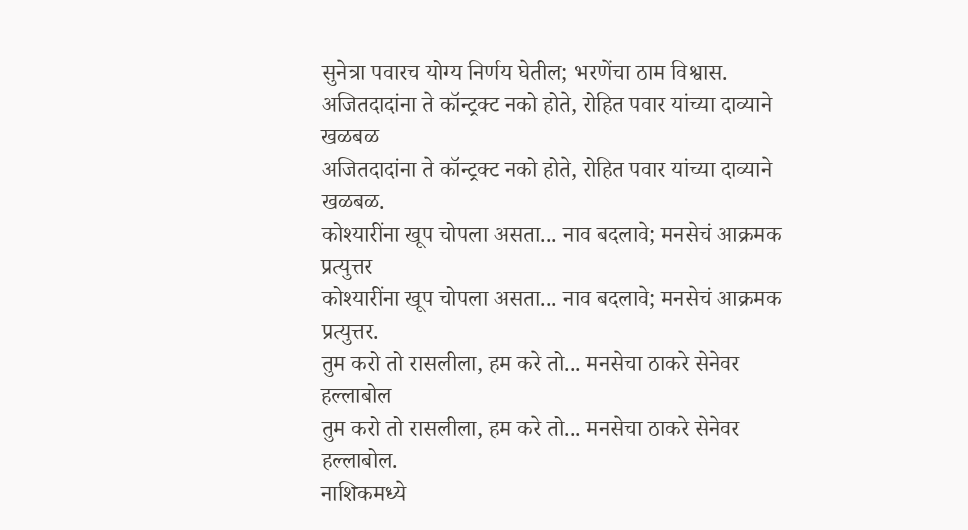सुनेत्रा पवारच योग्य निर्णय घेतील; भरणेंचा ठाम विश्वास.
अजितदादांना ते कॉन्ट्रक्ट नको होते, रोहित पवार यांच्या दाव्याने खळबळ
अजितदादांना ते कॉन्ट्रक्ट नको होते, रोहित पवार यांच्या दाव्याने खळबळ.
कोश्यारींना खूप चोपला असता... नाव बदलावे; मनसेचं आक्रमक प्रत्युत्तर
कोश्यारींना खूप चोपला असता... नाव बदलावे; मनसेचं आक्रमक प्रत्युत्तर.
तुम करो तो रासलीला, हम करे तो... मनसेचा ठाकरे सेनेवर हल्लाबोल
तुम करो तो रासलीला, हम करे तो... मनसेचा ठाकरे सेनेवर हल्लाबोल.
नाशिकमध्ये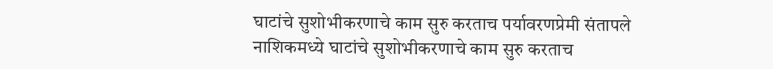घाटांचे सुशोभीकरणाचे काम सुरु करताच पर्यावरणप्रेमी संतापले
नाशिकमध्ये घाटांचे सुशोभीकरणाचे काम सुरु करताच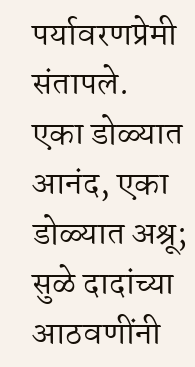पर्यावरणप्रेमी संतापले.
एका डोळ्यात आनंद, एका डोळ्यात अश्रू; सुळे दादांच्या आठवणींनी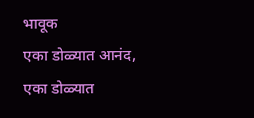भावूक
एका डोळ्यात आनंद, एका डोळ्यात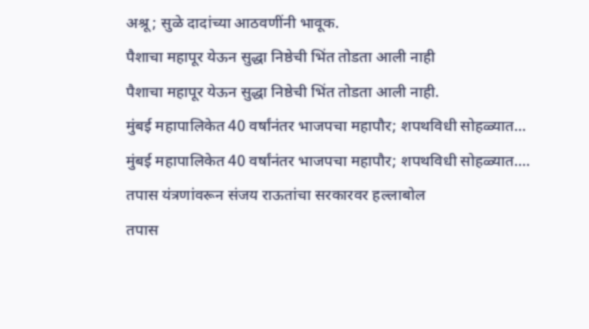अश्रू; सुळे दादांच्या आठवणींनी भावूक.
पैशाचा महापूर येऊन सुद्धा निष्ठेची भिंत तोडता आली नाही
पैशाचा महापूर येऊन सुद्धा निष्ठेची भिंत तोडता आली नाही.
मुंबई महापालिकेत 40 वर्षांनंतर भाजपचा महापौर; शपथविधी सोहळ्यात...
मुंबई महापालिकेत 40 वर्षांनंतर भाजपचा महापौर; शपथविधी सोहळ्यात....
तपास यंत्रणांवरून संजय राऊतांचा सरकारवर हल्लाबोल
तपास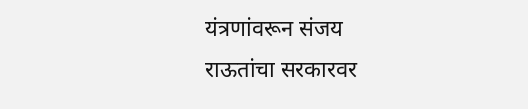यंत्रणांवरून संजय राऊतांचा सरकारवर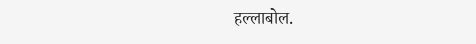हल्लाबोल.